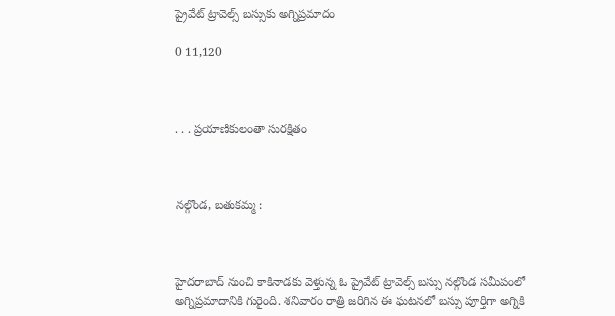ప్రైవేట్ ట్రావెల్స్ బస్సుకు అగ్నిప్రమాదం

0 11,120



. . . ప్రయాణికులంతా సురక్షితం



నల్గొండ, బతుకమ్మ :



హైదరాబాద్ నుంచి కాకినాడకు వెళ్తున్న ఓ ప్రైవేట్ ట్రావెల్స్ బస్సు నల్గొండ సమీపంలో అగ్నిప్రమాదానికి గురైంది. శనివారం రాత్రి జరిగిన ఈ ఘటనలో బస్సు పూర్తిగా అగ్నికి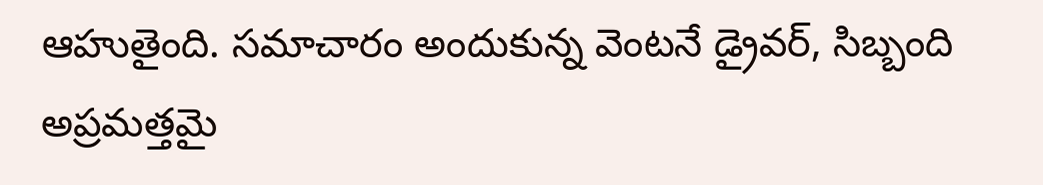ఆహుతైంది. సమాచారం అందుకున్న వెంటనే డ్రైవర్, సిబ్బంది అప్రమత్తమై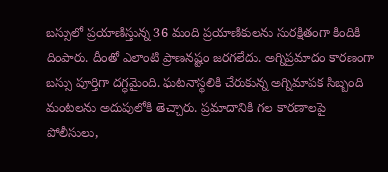బస్సులో ప్రయాణిస్తున్న 36 మంది ప్రయాణికులను సురక్షితంగా కిందికి దింపారు. దీంతో ఎలాంటి ప్రాణనష్టం జరగలేదు. అగ్నిప్రమాదం కారణంగా బస్సు పూర్తిగా దగ్ధమైంది. ఘటనాస్థలికి చేరుకున్న అగ్నిమాపక సిబ్బంది మంటలను అదుపులోకి తెచ్చారు. ప్రమాదానికి గల కారణాలపై పోలీసులు,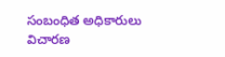సంబంధిత అధికారులు విచారణ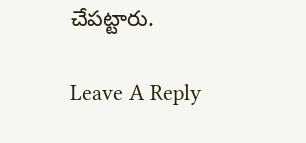చేపట్టారు.

Leave A Reply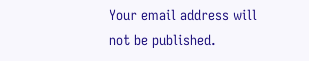Your email address will not be published.